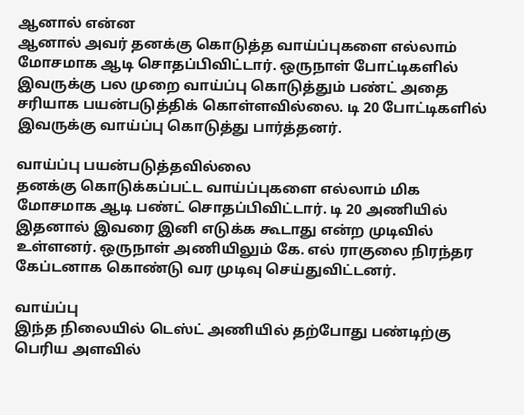ஆனால் என்ன
ஆனால் அவர் தனக்கு கொடுத்த வாய்ப்புகளை எல்லாம் மோசமாக ஆடி சொதப்பிவிட்டார். ஒருநாள் போட்டிகளில் இவருக்கு பல முறை வாய்ப்பு கொடுத்தும் பண்ட் அதை சரியாக பயன்படுத்திக் கொள்ளவில்லை. டி 20 போட்டிகளில் இவருக்கு வாய்ப்பு கொடுத்து பார்த்தனர்.

வாய்ப்பு பயன்படுத்தவில்லை
தனக்கு கொடுக்கப்பட்ட வாய்ப்புகளை எல்லாம் மிக மோசமாக ஆடி பண்ட் சொதப்பிவிட்டார். டி 20 அணியில் இதனால் இவரை இனி எடுக்க கூடாது என்ற முடிவில் உள்ளனர். ஒருநாள் அணியிலும் கே. எல் ராகுலை நிரந்தர கேப்டனாக கொண்டு வர முடிவு செய்துவிட்டனர்.

வாய்ப்பு
இந்த நிலையில் டெஸ்ட் அணியில் தற்போது பண்டிற்கு பெரிய அளவில்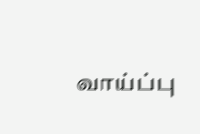வாய்ப்பு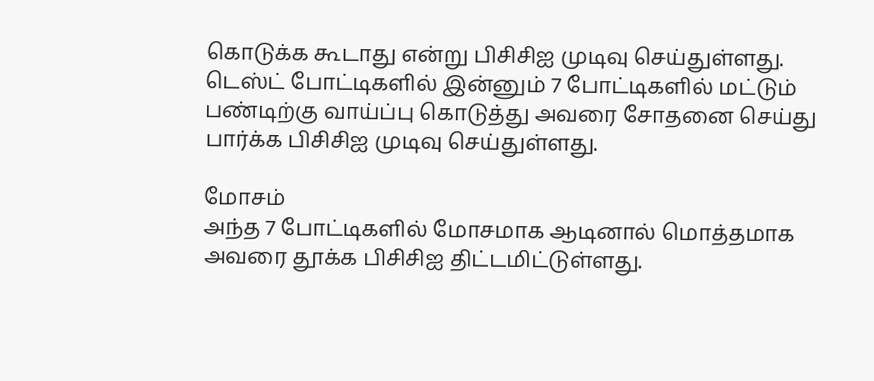கொடுக்க கூடாது என்று பிசிசிஐ முடிவு செய்துள்ளது. டெஸ்ட் போட்டிகளில் இன்னும் 7 போட்டிகளில் மட்டும் பண்டிற்கு வாய்ப்பு கொடுத்து அவரை சோதனை செய்து பார்க்க பிசிசிஐ முடிவு செய்துள்ளது.

மோசம்
அந்த 7 போட்டிகளில் மோசமாக ஆடினால் மொத்தமாக அவரை தூக்க பிசிசிஐ திட்டமிட்டுள்ளது.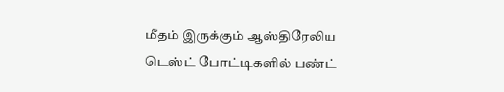மீதம் இருக்கும் ஆஸ்திரேலிய டெஸ்ட் போட்டிகளில் பண்ட்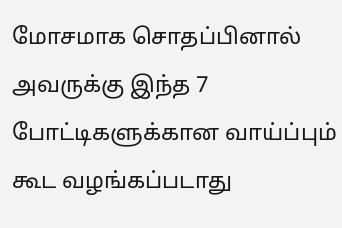மோசமாக சொதப்பினால் அவருக்கு இந்த 7 போட்டிகளுக்கான வாய்ப்பும் கூட வழங்கப்படாது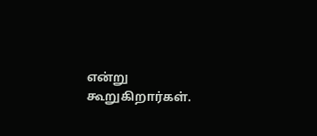என்று கூறுகிறார்கள்.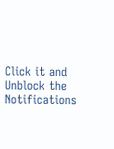Click it and Unblock the Notifications